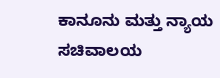ಕಾನೂನು ಮತ್ತು ನ್ಯಾಯ ಸಚಿವಾಲಯ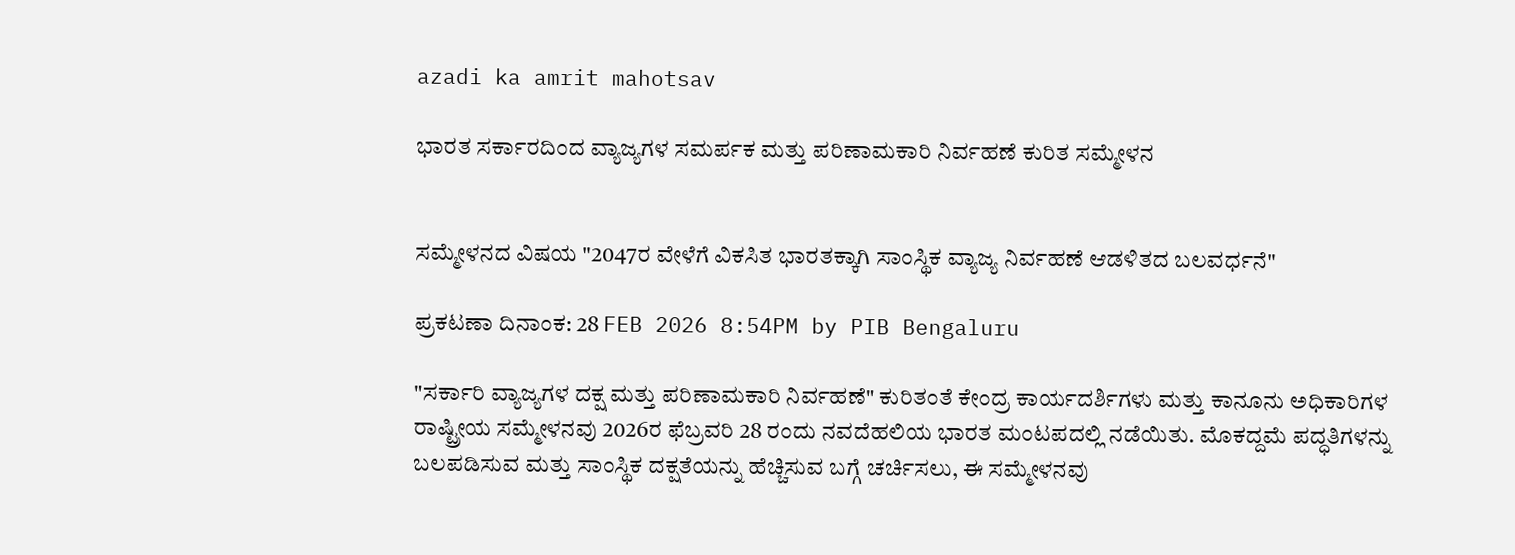azadi ka amrit mahotsav

ಭಾರತ ಸರ್ಕಾರದಿಂದ ವ್ಯಾಜ್ಯಗಳ ಸಮರ್ಪಕ ಮತ್ತು ಪರಿಣಾಮಕಾರಿ ನಿರ್ವಹಣೆ ಕುರಿತ ಸಮ್ಮೇಳನ


ಸಮ್ಮೇಳನದ ವಿಷಯ "2047ರ ವೇಳೆಗೆ ವಿಕಸಿತ ಭಾರತಕ್ಕಾಗಿ ಸಾಂಸ್ಥಿಕ ವ್ಯಾಜ್ಯ ನಿರ್ವಹಣೆ ಆಡಳಿತದ ಬಲವರ್ಧನೆ"

ಪ್ರಕಟಣಾ ದಿನಾಂಕ: 28 FEB 2026 8:54PM by PIB Bengaluru

"ಸರ್ಕಾರಿ ವ್ಯಾಜ್ಯಗಳ ದಕ್ಷ ಮತ್ತು ಪರಿಣಾಮಕಾರಿ ನಿರ್ವಹಣೆ" ಕುರಿತಂತೆ ಕೇಂದ್ರ ಕಾರ್ಯದರ್ಶಿಗಳು ಮತ್ತು ಕಾನೂನು ಅಧಿಕಾರಿಗಳ ರಾಷ್ಟ್ರೀಯ ಸಮ್ಮೇಳನವು 2026ರ ಫೆಬ್ರವರಿ 28 ರಂದು ನವದೆಹಲಿಯ ಭಾರತ ಮಂಟಪದಲ್ಲಿ ನಡೆಯಿತು. ಮೊಕದ್ದಮೆ ಪದ್ಧತಿಗಳನ್ನು ಬಲಪಡಿಸುವ ಮತ್ತು ಸಾಂಸ್ಥಿಕ ದಕ್ಷತೆಯನ್ನು ಹೆಚ್ಚಿಸುವ ಬಗ್ಗೆ ಚರ್ಚಿಸಲು, ಈ ಸಮ್ಮೇಳನವು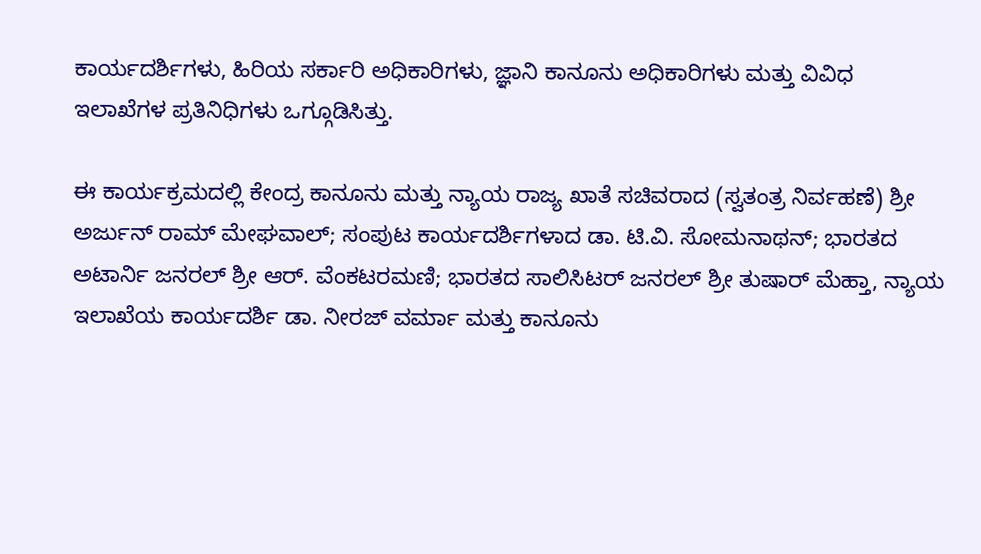ಕಾರ್ಯದರ್ಶಿಗಳು, ಹಿರಿಯ ಸರ್ಕಾರಿ ಅಧಿಕಾರಿಗಳು, ಜ್ಞಾನಿ ಕಾನೂನು ಅಧಿಕಾರಿಗಳು ಮತ್ತು ವಿವಿಧ ಇಲಾಖೆಗಳ ಪ್ರತಿನಿಧಿಗಳು ಒಗ್ಗೂಡಿಸಿತ್ತು.

ಈ ಕಾರ್ಯಕ್ರಮದಲ್ಲಿ ಕೇಂದ್ರ ಕಾನೂನು ಮತ್ತು ನ್ಯಾಯ ರಾಜ್ಯ ಖಾತೆ ಸಚಿವರಾದ (ಸ್ವತಂತ್ರ ನಿರ್ವಹಣೆ) ಶ್ರೀ ಅರ್ಜುನ್ ರಾಮ್ ಮೇಘವಾಲ್; ಸಂಪುಟ ಕಾರ್ಯದರ್ಶಿಗಳಾದ ಡಾ. ಟಿ.ವಿ. ಸೋಮನಾಥನ್; ಭಾರತದ ಅಟಾರ್ನಿ ಜನರಲ್ ಶ್ರೀ ಆರ್. ವೆಂಕಟರಮಣಿ; ಭಾರತದ ಸಾಲಿಸಿಟರ್ ಜನರಲ್ ಶ್ರೀ ತುಷಾರ್ ಮೆಹ್ತಾ, ನ್ಯಾಯ ಇಲಾಖೆಯ ಕಾರ್ಯದರ್ಶಿ ಡಾ. ನೀರಜ್ ವರ್ಮಾ ಮತ್ತು ಕಾನೂನು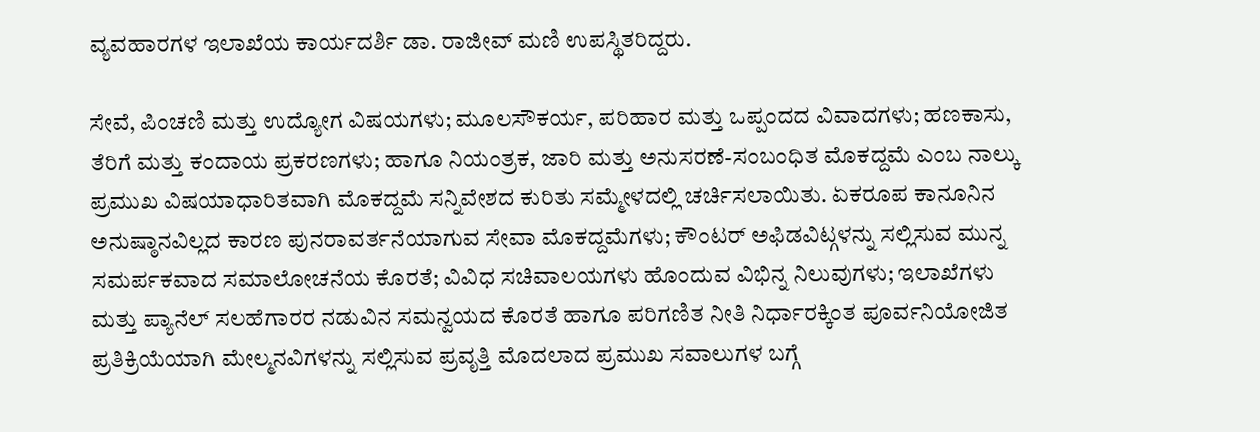ವ್ಯವಹಾರಗಳ ಇಲಾಖೆಯ ಕಾರ್ಯದರ್ಶಿ ಡಾ. ರಾಜೀವ್ ಮಣಿ ಉಪಸ್ಥಿತರಿದ್ದರು.

ಸೇವೆ, ಪಿಂಚಣಿ ಮತ್ತು ಉದ್ಯೋಗ ವಿಷಯಗಳು; ಮೂಲಸೌಕರ್ಯ, ಪರಿಹಾರ ಮತ್ತು ಒಪ್ಪಂದದ ವಿವಾದಗಳು; ಹಣಕಾಸು, ತೆರಿಗೆ ಮತ್ತು ಕಂದಾಯ ಪ್ರಕರಣಗಳು; ಹಾಗೂ ನಿಯಂತ್ರಕ, ಜಾರಿ ಮತ್ತು ಅನುಸರಣೆ-ಸಂಬಂಧಿತ ಮೊಕದ್ದಮೆ ಎಂಬ ನಾಲ್ಕು ಪ್ರಮುಖ ವಿಷಯಾಧಾರಿತವಾಗಿ ಮೊಕದ್ದಮೆ ಸನ್ನಿವೇಶದ ಕುರಿತು ಸಮ್ಮೇಳದಲ್ಲಿ ಚರ್ಚಿಸಲಾಯಿತು. ಏಕರೂಪ ಕಾನೂನಿನ ಅನುಷ್ಠಾನವಿಲ್ಲದ ಕಾರಣ ಪುನರಾವರ್ತನೆಯಾಗುವ ಸೇವಾ ಮೊಕದ್ದಮೆಗಳು; ಕೌಂಟರ್ ಅಫಿಡವಿಟ್ಗಳನ್ನು ಸಲ್ಲಿಸುವ ಮುನ್ನ ಸಮರ್ಪಕವಾದ ಸಮಾಲೋಚನೆಯ ಕೊರತೆ; ವಿವಿಧ ಸಚಿವಾಲಯಗಳು ಹೊಂದುವ ವಿಭಿನ್ನ ನಿಲುವುಗಳು; ಇಲಾಖೆಗಳು ಮತ್ತು ಪ್ಯಾನೆಲ್ ಸಲಹೆಗಾರರ ನಡುವಿನ ಸಮನ್ವಯದ ಕೊರತೆ ಹಾಗೂ ಪರಿಗಣಿತ ನೀತಿ ನಿರ್ಧಾರಕ್ಕಿಂತ ಪೂರ್ವನಿಯೋಜಿತ ಪ್ರತಿಕ್ರಿಯೆಯಾಗಿ ಮೇಲ್ಮನವಿಗಳನ್ನು ಸಲ್ಲಿಸುವ ಪ್ರವೃತ್ತಿ ಮೊದಲಾದ ಪ್ರಮುಖ ಸವಾಲುಗಳ ಬಗ್ಗೆ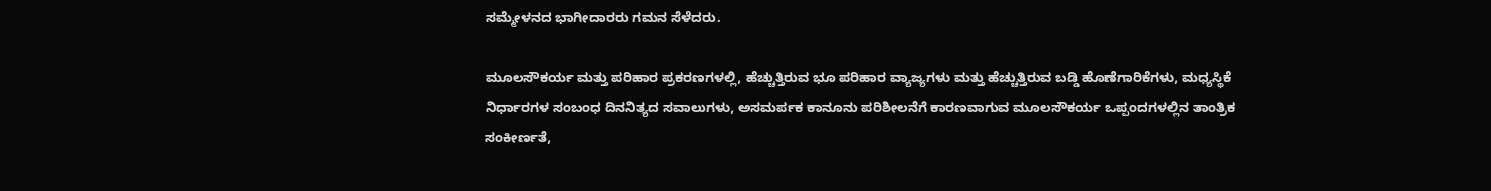ಸಮ್ಮೇಳನದ ಭಾಗೀದಾರರು ಗಮನ ಸೆಳೆದರು.

ಮೂಲಸೌಕರ್ಯ ಮತ್ತು ಪರಿಹಾರ ಪ್ರಕರಣಗಳಲ್ಲಿ, ಹೆಚ್ಚುತ್ತಿರುವ ಭೂ ಪರಿಹಾರ ವ್ಯಾಜ್ಯಗಳು ಮತ್ತು ಹೆಚ್ಚುತ್ತಿರುವ ಬಡ್ಡಿ ಹೊಣೆಗಾರಿಕೆಗಳು, ಮಧ್ಯಸ್ಥಿಕೆ ನಿರ್ಧಾರಗಳ ಸಂಬಂಧ ದಿನನಿತ್ಯದ ಸವಾಲುಗಳು, ಅಸಮರ್ಪಕ ಕಾನೂನು ಪರಿಶೀಲನೆಗೆ ಕಾರಣವಾಗುವ ಮೂಲಸೌಕರ್ಯ ಒಪ್ಪಂದಗಳಲ್ಲಿನ ತಾಂತ್ರಿಕ ಸಂಕೀರ್ಣತೆ,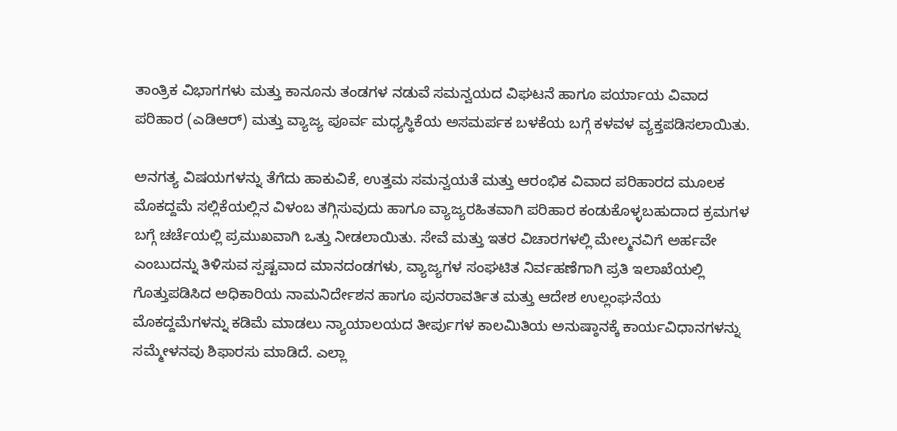ತಾಂತ್ರಿಕ ವಿಭಾಗಗಳು ಮತ್ತು ಕಾನೂನು ತಂಡಗಳ ನಡುವೆ ಸಮನ್ವಯದ ವಿಘಟನೆ ಹಾಗೂ ಪರ್ಯಾಯ ವಿವಾದ ಪರಿಹಾರ (ಎಡಿಆರ್) ಮತ್ತು ವ್ಯಾಜ್ಯ ಪೂರ್ವ ಮಧ್ಯಸ್ಥಿಕೆಯ ಅಸಮರ್ಪಕ ಬಳಕೆಯ ಬಗ್ಗೆ ಕಳವಳ ವ್ಯಕ್ತಪಡಿಸಲಾಯಿತು.

ಅನಗತ್ಯ ವಿಷಯಗಳನ್ನು ತೆಗೆದು ಹಾಕುವಿಕೆ, ಉತ್ತಮ ಸಮನ್ವಯತೆ ಮತ್ತು ಆರಂಭಿಕ ವಿವಾದ ಪರಿಹಾರದ ಮೂಲಕ ಮೊಕದ್ದಮೆ ಸಲ್ಲಿಕೆಯಲ್ಲಿನ ವಿಳಂಬ ತಗ್ಗಿಸುವುದು ಹಾಗೂ ವ್ಯಾಜ್ಯರಹಿತವಾಗಿ ಪರಿಹಾರ ಕಂಡುಕೊಳ್ಳಬಹುದಾದ ಕ್ರಮಗಳ ಬಗ್ಗೆ ಚರ್ಚೆಯಲ್ಲಿ ಪ್ರಮುಖವಾಗಿ ಒತ್ತು ನೀಡಲಾಯಿತು. ಸೇವೆ ಮತ್ತು ಇತರ ವಿಚಾರಗಳಲ್ಲಿ ಮೇಲ್ಮನವಿಗೆ ಅರ್ಹವೇ ಎಂಬುದನ್ನು ತಿಳಿಸುವ ಸ್ಪಷ್ಟವಾದ ಮಾನದಂಡಗಳು, ವ್ಯಾಜ್ಯಗಳ ಸಂಘಟಿತ ನಿರ್ವಹಣೆಗಾಗಿ ಪ್ರತಿ ಇಲಾಖೆಯಲ್ಲಿ ಗೊತ್ತುಪಡಿಸಿದ ಅಧಿಕಾರಿಯ ನಾಮನಿರ್ದೇಶನ ಹಾಗೂ ಪುನರಾವರ್ತಿತ ಮತ್ತು ಆದೇಶ ಉಲ್ಲಂಘನೆಯ ಮೊಕದ್ದಮೆಗಳನ್ನು ಕಡಿಮೆ ಮಾಡಲು ನ್ಯಾಯಾಲಯದ ತೀರ್ಪುಗಳ ಕಾಲಮಿತಿಯ ಅನುಷ್ಠಾನಕ್ಕೆ ಕಾರ್ಯವಿಧಾನಗಳನ್ನು ಸಮ್ಮೇಳನವು ಶಿಫಾರಸು ಮಾಡಿದೆ. ಎಲ್ಲಾ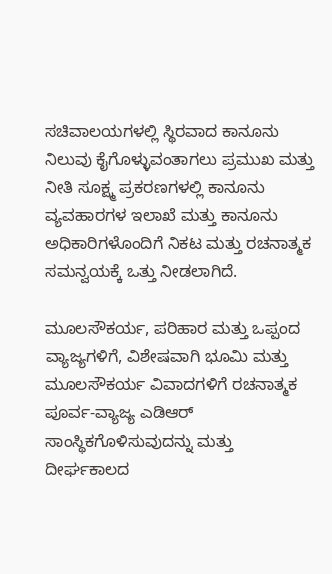ಸಚಿವಾಲಯಗಳಲ್ಲಿ ಸ್ಥಿರವಾದ ಕಾನೂನು ನಿಲುವು ಕೈಗೊಳ್ಳುವಂತಾಗಲು ಪ್ರಮುಖ ಮತ್ತು ನೀತಿ ಸೂಕ್ಷ್ಮ ಪ್ರಕರಣಗಳಲ್ಲಿ ಕಾನೂನು ವ್ಯವಹಾರಗಳ ಇಲಾಖೆ ಮತ್ತು ಕಾನೂನು ಅಧಿಕಾರಿಗಳೊಂದಿಗೆ ನಿಕಟ ಮತ್ತು ರಚನಾತ್ಮಕ ಸಮನ್ವಯಕ್ಕೆ ಒತ್ತು ನೀಡಲಾಗಿದೆ.

ಮೂಲಸೌಕರ್ಯ, ಪರಿಹಾರ ಮತ್ತು ಒಪ್ಪಂದ ವ್ಯಾಜ್ಯಗಳಿಗೆ, ವಿಶೇಷವಾಗಿ ಭೂಮಿ ಮತ್ತು ಮೂಲಸೌಕರ್ಯ ವಿವಾದಗಳಿಗೆ ರಚನಾತ್ಮಕ ಪೂರ್ವ-ವ್ಯಾಜ್ಯ ಎಡಿಆರ್ ಸಾಂಸ್ಥಿಕಗೊಳಿಸುವುದನ್ನು ಮತ್ತು ದೀರ್ಘಕಾಲದ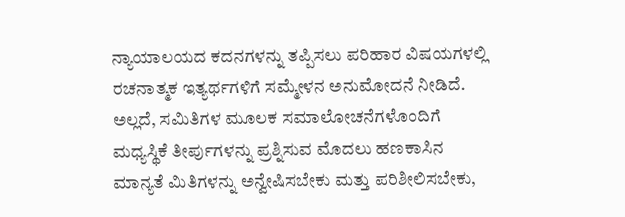ನ್ಯಾಯಾಲಯದ ಕದನಗಳನ್ನು ತಪ್ಪಿಸಲು ಪರಿಹಾರ ವಿಷಯಗಳಲ್ಲಿ ರಚನಾತ್ಮಕ ಇತ್ಯರ್ಥಗಳಿಗೆ ಸಮ್ಮೇಳನ ಅನುಮೋದನೆ ನೀಡಿದೆ.  ಅಲ್ಲದೆ, ಸಮಿತಿಗಳ ಮೂಲಕ ಸಮಾಲೋಚನೆಗಳೊಂದಿಗೆ ಮಧ್ಯಸ್ಥಿಕೆ ತೀರ್ಪುಗಳನ್ನು ಪ್ರಶ್ನಿಸುವ ಮೊದಲು ಹಣಕಾಸಿನ ಮಾನ್ಯತೆ ಮಿತಿಗಳನ್ನು ಅನ್ವೇಷಿಸಬೇಕು ಮತ್ತು ಪರಿಶೀಲಿಸಬೇಕು,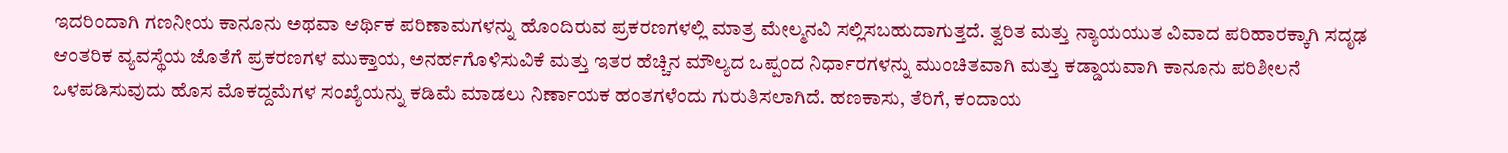ಇದರಿಂದಾಗಿ ಗಣನೀಯ ಕಾನೂನು ಅಥವಾ ಆರ್ಥಿಕ ಪರಿಣಾಮಗಳನ್ನು ಹೊಂದಿರುವ ಪ್ರಕರಣಗಳಲ್ಲಿ ಮಾತ್ರ ಮೇಲ್ಮನವಿ ಸಲ್ಲಿಸಬಹುದಾಗುತ್ತದೆ. ತ್ವರಿತ ಮತ್ತು ನ್ಯಾಯಯುತ ವಿವಾದ ಪರಿಹಾರಕ್ಕಾಗಿ ಸದೃಢ ಆಂತರಿಕ ವ್ಯವಸ್ಥೆಯ ಜೊತೆಗೆ ಪ್ರಕರಣಗಳ ಮುಕ್ತಾಯ, ಅನರ್ಹಗೊಳಿಸುವಿಕೆ ಮತ್ತು ಇತರ ಹೆಚ್ಚಿನ ಮೌಲ್ಯದ ಒಪ್ಪಂದ ನಿರ್ಧಾರಗಳನ್ನು ಮುಂಚಿತವಾಗಿ ಮತ್ತು ಕಡ್ಡಾಯವಾಗಿ ಕಾನೂನು ಪರಿಶೀಲನೆ ಒಳಪಡಿಸುವುದು ಹೊಸ ಮೊಕದ್ದಮೆಗಳ ಸಂಖ್ಯೆಯನ್ನು ಕಡಿಮೆ ಮಾಡಲು ನಿರ್ಣಾಯಕ ಹಂತಗಳೆಂದು ಗುರುತಿಸಲಾಗಿದೆ. ಹಣಕಾಸು, ತೆರಿಗೆ, ಕಂದಾಯ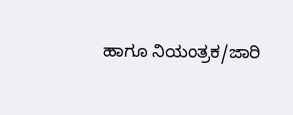ಹಾಗೂ ನಿಯಂತ್ರಕ/ಜಾರಿ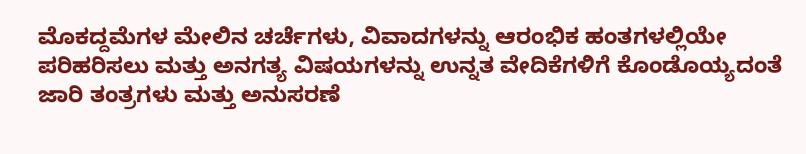ಮೊಕದ್ದಮೆಗಳ ಮೇಲಿನ ಚರ್ಚೆಗಳು, ವಿವಾದಗಳನ್ನು ಆರಂಭಿಕ ಹಂತಗಳಲ್ಲಿಯೇ ಪರಿಹರಿಸಲು ಮತ್ತು ಅನಗತ್ಯ ವಿಷಯಗಳನ್ನು ಉನ್ನತ ವೇದಿಕೆಗಳಿಗೆ ಕೊಂಡೊಯ್ಯದಂತೆ ಜಾರಿ ತಂತ್ರಗಳು ಮತ್ತು ಅನುಸರಣೆ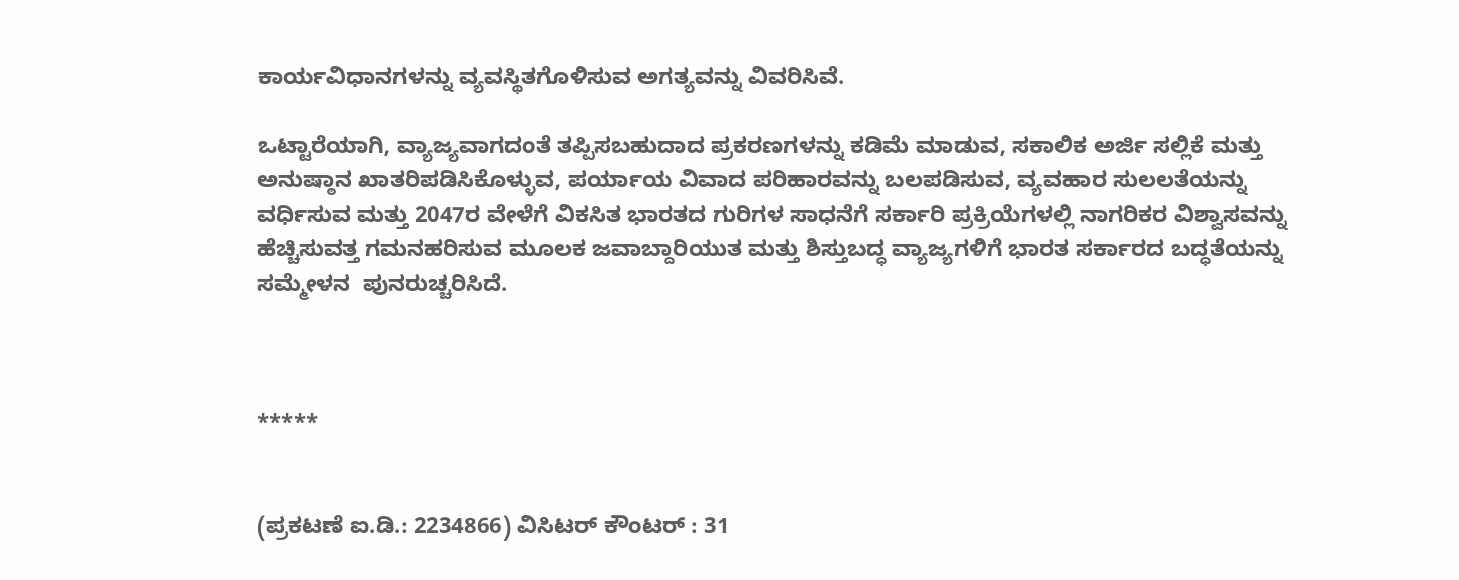ಕಾರ್ಯವಿಧಾನಗಳನ್ನು ವ್ಯವಸ್ಥಿತಗೊಳಿಸುವ ಅಗತ್ಯವನ್ನು ವಿವರಿಸಿವೆ.

ಒಟ್ಟಾರೆಯಾಗಿ, ವ್ಯಾಜ್ಯವಾಗದಂತೆ ತಪ್ಪಿಸಬಹುದಾದ ಪ್ರಕರಣಗಳನ್ನು ಕಡಿಮೆ ಮಾಡುವ, ಸಕಾಲಿಕ ಅರ್ಜಿ ಸಲ್ಲಿಕೆ ಮತ್ತು ಅನುಷ್ಠಾನ ಖಾತರಿಪಡಿಸಿಕೊಳ್ಳುವ, ಪರ್ಯಾಯ ವಿವಾದ ಪರಿಹಾರವನ್ನು ಬಲಪಡಿಸುವ, ವ್ಯವಹಾರ ಸುಲಲತೆಯನ್ನು ವರ್ಧಿಸುವ ಮತ್ತು 2047ರ ವೇಳೆಗೆ ವಿಕಸಿತ ಭಾರತದ ಗುರಿಗಳ ಸಾಧನೆಗೆ ಸರ್ಕಾರಿ ಪ್ರಕ್ರಿಯೆಗಳಲ್ಲಿ ನಾಗರಿಕರ ವಿಶ್ವಾಸವನ್ನು ಹೆಚ್ಚಿಸುವತ್ತ ಗಮನಹರಿಸುವ ಮೂಲಕ ಜವಾಬ್ದಾರಿಯುತ ಮತ್ತು ಶಿಸ್ತುಬದ್ಧ ವ್ಯಾಜ್ಯಗಳಿಗೆ ಭಾರತ ಸರ್ಕಾರದ ಬದ್ಧತೆಯನ್ನು ಸಮ್ಮೇಳನ  ಪುನರುಚ್ಚರಿಸಿದೆ.



*****


(ಪ್ರಕಟಣೆ ಐ.ಡಿ.: 2234866) ವಿಸಿಟರ್ ಕೌಂಟರ್ : 31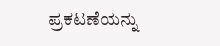ಪ್ರಕಟಣೆಯನ್ನು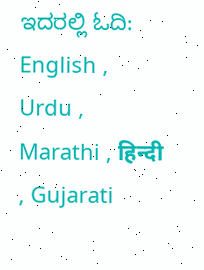ಇದರಲ್ಲಿ ಓದಿ: English , Urdu , Marathi , हिन्दी , Gujarati